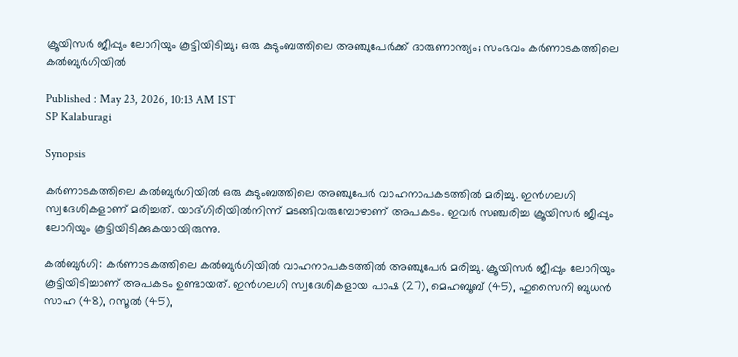ക്രൂയിസർ ജീപ്പും ലോറിയും കൂട്ടിയിടിച്ചു; ഒരു കുടുംബത്തിലെ അഞ്ചുപേർക്ക് ദാരുണാന്ത്യം; സംഭവം കർണാടകത്തിലെ കൽബുർഗിയിൽ

Published : May 23, 2026, 10:13 AM IST
SP Kalaburagi

Synopsis

കർണാടകത്തിലെ കൽബുർഗിയിൽ ഒരു കുടുംബത്തിലെ അഞ്ചുപേർ വാഹനാപകടത്തിൽ മരിച്ചു. ഇൻഗലഗി സ്വദേശികളാണ് മരിച്ചത്. യാദ്ഗിരിയിൽനിന്ന് മടങ്ങിവരുമ്പോഴാണ് അപകടം. ഇവർ സഞ്ചരിച്ച ക്രൂയിസർ ജീപ്പും ലോറിയും കൂട്ടിയിടിക്കുകയായിരുന്നു.

കൽബുർഗി: കർണാടകത്തിലെ കൽബുർഗിയിൽ വാഹനാപകടത്തിൽ അഞ്ചുപേർ മരിച്ചു. ക്രൂയിസർ ജീപ്പും ലോറിയും കൂട്ടിയിടിച്ചാണ് അപകടം ഉണ്ടായത്. ഇൻഗലഗി സ്വദേശികളായ പാഷ (27), മെഹബൂബ് (45), ഹുസൈനി ബുധൻ സാഹ (48), റസൂൽ (45),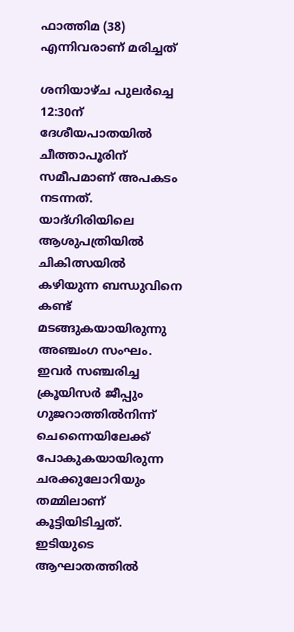ഫാത്തിമ (38) എന്നിവരാണ് മരിച്ചത്

ശനിയാഴ്ച പുലർച്ചെ 12:30ന് ദേശീയപാതയിൽ ചീത്താപൂരിന് സമീപമാണ് അപകടം നടന്നത്. യാദ്ഗിരിയിലെ ആശുപത്രിയിൽ ചികിത്സയിൽ കഴിയുന്ന ബന്ധുവിനെ കണ്ട് മടങ്ങുകയായിരുന്നു അഞ്ചംഗ സംഘം. ഇവർ സഞ്ചരിച്ച ക്രൂയിസർ ജീപ്പും ഗുജറാത്തിൽനിന്ന് ചെന്നൈയിലേക്ക് പോകുകയായിരുന്ന ചരക്കുലോറിയും തമ്മിലാണ് കൂട്ടിയിടിച്ചത്. ഇടിയുടെ ആഘാതത്തിൽ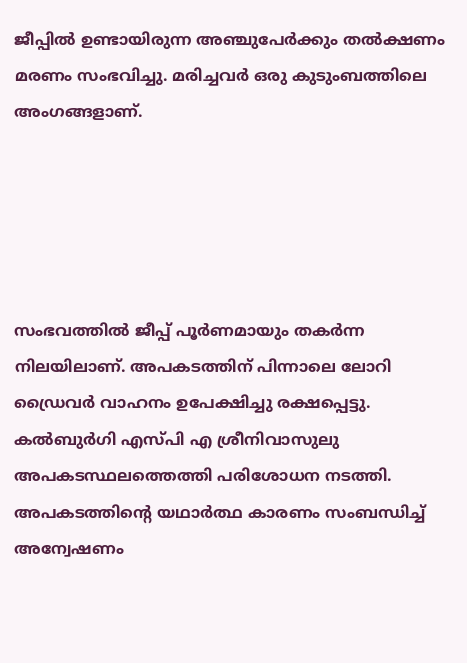ജീപ്പിൽ ഉണ്ടായിരുന്ന അഞ്ചുപേർക്കും തൽക്ഷണം മരണം സംഭവിച്ചു. മരിച്ചവർ ഒരു കുടുംബത്തിലെ അംഗങ്ങളാണ്.





സംഭവത്തിൽ ജീപ്പ് പൂർണമായും തകർന്ന നിലയിലാണ്. അപകടത്തിന് പിന്നാലെ ലോറി ഡ്രൈവർ വാഹനം ഉപേക്ഷിച്ചു രക്ഷപ്പെട്ടു. കൽബുർഗി എസ്പി എ ശ്രീനിവാസുലു അപകടസ്ഥലത്തെത്തി പരിശോധന നടത്തി. അപകടത്തിൻ്റെ യഥാർത്ഥ കാരണം സംബന്ധിച്ച് അന്വേഷണം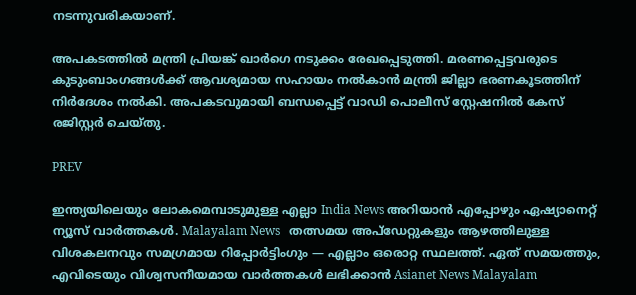നടന്നുവരികയാണ്.

അപകടത്തിൽ മന്ത്രി പ്രിയങ്ക് ഖാർഗെ നടുക്കം രേഖപ്പെടുത്തി. മരണപ്പെട്ടവരുടെ കുടുംബാംഗങ്ങൾക്ക് ആവശ്യമായ സഹായം നൽകാൻ മന്ത്രി ജില്ലാ ഭരണകൂടത്തിന് നിർദേശം നൽകി. അപകടവുമായി ബന്ധപ്പെട്ട് വാഡി പൊലീസ് സ്റ്റേഷനിൽ കേസ് രജിസ്റ്റർ ചെയ്തു.

PREV

ഇന്ത്യയിലെയും ലോകമെമ്പാടുമുള്ള എല്ലാ India News അറിയാൻ എപ്പോഴും ഏഷ്യാനെറ്റ് ന്യൂസ് വാർത്തകൾ. Malayalam News   തത്സമയ അപ്‌ഡേറ്റുകളും ആഴത്തിലുള്ള വിശകലനവും സമഗ്രമായ റിപ്പോർട്ടിംഗും — എല്ലാം ഒരൊറ്റ സ്ഥലത്ത്. ഏത് സമയത്തും, എവിടെയും വിശ്വസനീയമായ വാർത്തകൾ ലഭിക്കാൻ Asianet News Malayalam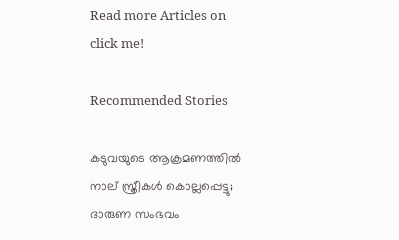Read more Articles on
click me!

Recommended Stories

കടുവയുടെ ആക്രമണത്തിൽ നാല് സ്ത്രീകൾ കൊല്ലപ്പെട്ടു; ദാരുണ സംഭവം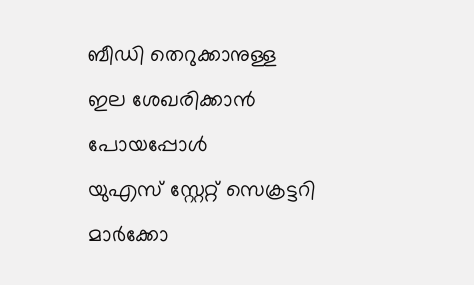ബീഡി തെറുക്കാനുള്ള ഇല ശേഖരിക്കാൻ പോയപ്പോൾ
യുഎസ് സ്റ്റേറ്റ് സെക്രട്ടറി മാർക്കോ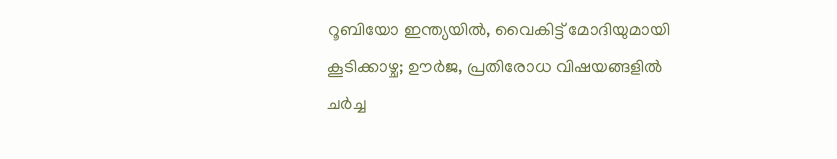റൂബിയോ ഇന്ത്യയിൽ, വൈകിട്ട് മോദിയുമായി കൂടിക്കാഴ്ച; ഊർജ, പ്രതിരോധ വിഷയങ്ങളിൽ ചർച്ച